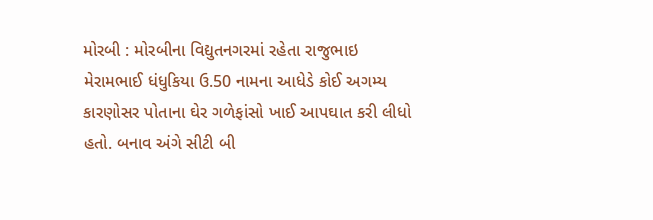મોરબી : મોરબીના વિદ્યુતનગરમાં રહેતા રાજુભાઇ મેરામભાઈ ધંધુકિયા ઉ.50 નામના આધેડે કોઈ અગમ્ય કારણોસર પોતાના ઘેર ગળેફાંસો ખાઈ આપઘાત કરી લીધો હતો. બનાવ અંગે સીટી બી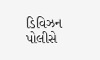ડિવિઝન પોલીસે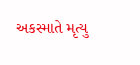અકસ્માતે મૃત્યુ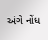અંગે નોંધ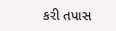કરી તપાસ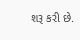શરૂ કરી છે.